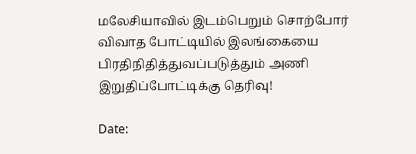மலேசியாவில் இடம்பெறும் சொற்போர் விவாத போட்டியில் இலங்கையை பிரதிநிதித்துவப்படுத்தும் அணி இறுதிப்போட்டிக்கு தெரிவு!

Date: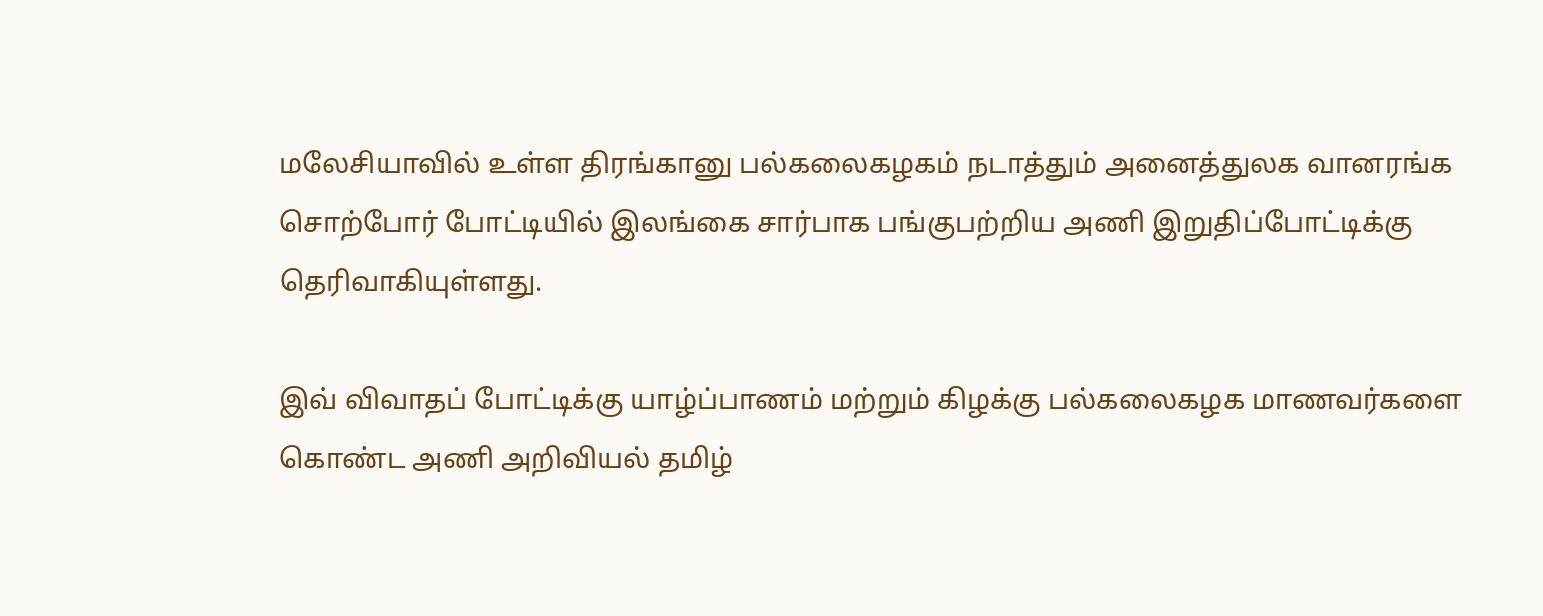மலேசியாவில் உள்ள திரங்கானு பல்கலைகழகம் நடாத்தும் அனைத்துலக வானரங்க
சொற்போர் போட்டியில் இலங்கை சார்பாக பங்குபற்றிய அணி இறுதிப்போட்டிக்கு
தெரிவாகியுள்ளது.

இவ் விவாதப் போட்டிக்கு யாழ்ப்பாணம் மற்றும் கிழக்கு பல்கலைகழக மாணவர்களை
கொண்ட அணி அறிவியல் தமிழ்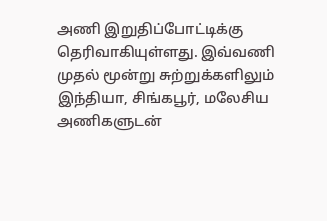அணி இறுதிப்போட்டிக்கு தெரிவாகியுள்ளது. இவ்வணி
முதல் மூன்று சுற்றுக்களிலும் இந்தியா, சிங்கபூர், மலேசிய அணிகளுடன்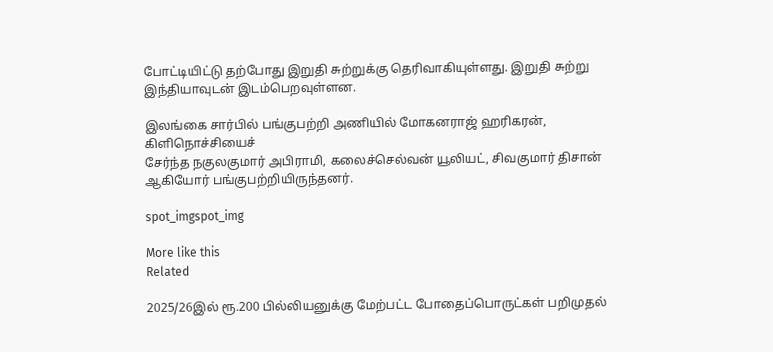போட்டியிட்டு தற்போது இறுதி சுற்றுக்கு தெரிவாகியுள்ளது. இறுதி சுற்று
இந்தியாவுடன் இடம்பெறவுள்ளன.

இலங்கை சார்பில் பங்குபற்றி அணியில் மோகனராஜ் ஹரிகரன், கிளிநொச்சியைச்
சேர்ந்த நகுலகுமார் அபிராமி, கலைச்செல்வன் யூலியட், சிவகுமார் திசான்
ஆகியோர் பங்குபற்றியிருந்தனர்.

spot_imgspot_img

More like this
Related

2025/26இல் ரூ.200 பில்லியனுக்கு மேற்பட்ட போதைப்பொருட்கள் பறிமுதல்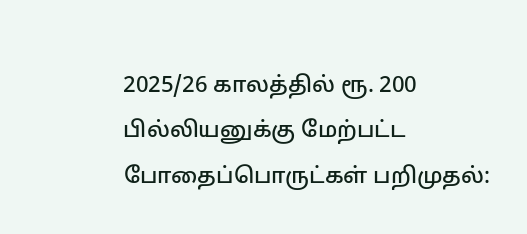2025/26 காலத்தில் ரூ. 200 பில்லியனுக்கு மேற்பட்ட போதைப்பொருட்கள் பறிமுதல்: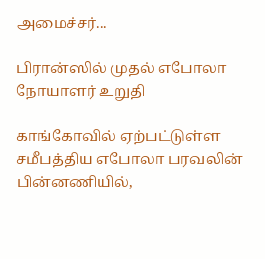அமைச்சர்...

பிரான்ஸில் முதல் எபோலா நோயாளர் உறுதி

காங்கோவில் ஏற்பட்டுள்ள சமீபத்திய எபோலா பரவலின் பின்னணியில்,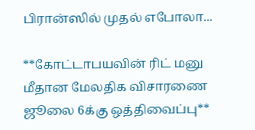பிரான்ஸில் முதல் எபோலா...

**கோட்டாபயவின் ரிட் மனு மீதான மேலதிக விசாரணை ஜூலை 6க்கு ஒத்திவைப்பு**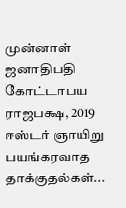முன்னாள் ஜனாதிபதி கோட்டாபய ராஜபக்ஷ, 2019 ஈஸ்டர் ஞாயிறு பயங்கரவாத தாக்குதல்கள்...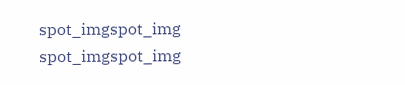spot_imgspot_img
spot_imgspot_img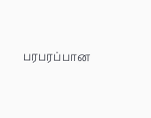பரபரப்பான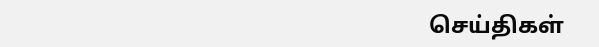செய்திகள்